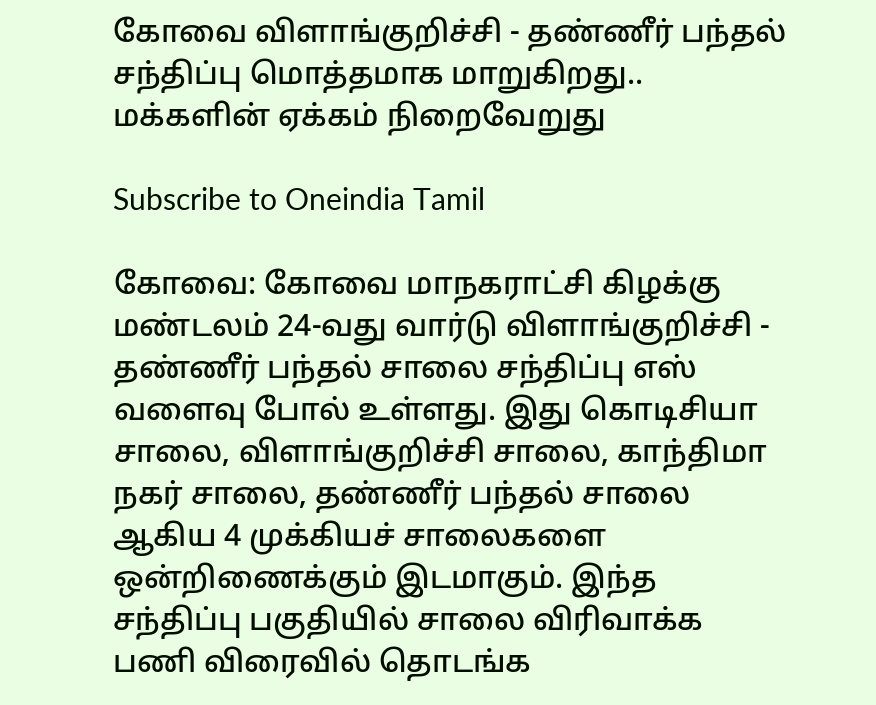கோவை விளாங்குறிச்சி - தண்ணீர் பந்தல் சந்திப்பு மொத்தமாக மாறுகிறது.. மக்களின் ஏக்கம் நிறைவேறுது

Subscribe to Oneindia Tamil

கோவை: கோவை மாநகராட்சி கிழக்கு மண்டலம் 24-வது வார்டு விளாங்குறிச்சி - தண்ணீர் பந்தல் சாலை சந்திப்பு எஸ் வளைவு போல் உள்ளது. இது கொடிசியா சாலை, விளாங்குறிச்சி சாலை, காந்திமா நகர் சாலை, தண்ணீர் பந்தல் சாலை ஆகிய 4 முக்கியச் சாலைகளை ஒன்றிணைக்கும் இடமாகும். இந்த சந்திப்பு பகுதியில் சாலை விரிவாக்க பணி விரைவில் தொடங்க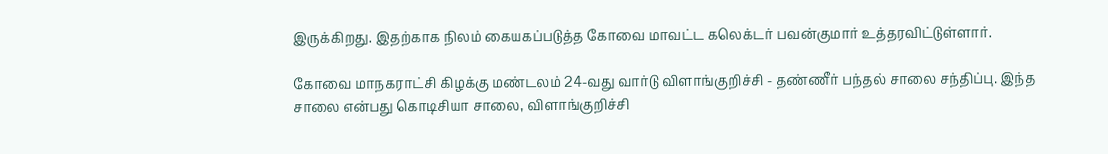இருக்கிறது. இதற்காக நிலம் கையகப்படுத்த கோவை மாவட்ட கலெக்டர் பவன்குமார் உத்தரவிட்டுள்ளார்.

கோவை மாநகராட்சி கிழக்கு மண்டலம் 24-வது வார்டு விளாங்குறிச்சி - தண்ணீர் பந்தல் சாலை சந்திப்பு. இந்த சாலை என்பது கொடிசியா சாலை, விளாங்குறிச்சி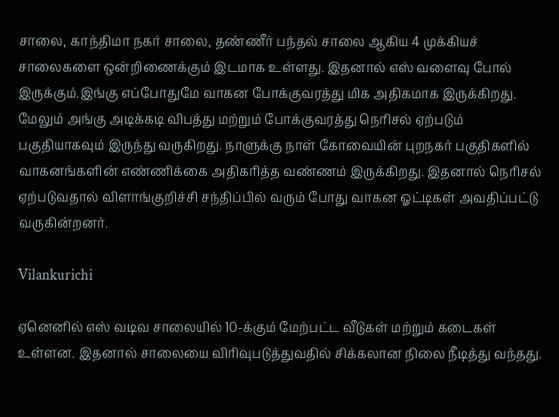சாலை, காந்திமா நகர் சாலை, தண்ணீர் பந்தல் சாலை ஆகிய 4 முக்கியச் சாலைகளை ஒன்றிணைக்கும் இடமாக உள்ளது. இதனால் எஸ் வளைவு போல் இருக்கும்.இங்கு எப்போதுமே வாகன போக்குவரத்து மிக அதிகமாக இருக்கிறது. மேலும் அங்கு அடிக்கடி விபத்து மற்றும் போக்குவரத்து நெரிசல் ஏற்படும் பகுதியாகவும் இருந்து வருகிறது. நாளுக்கு நாள் கோவையின் புறநகர் பகுதிகளில் வாகனங்களின் எண்ணிக்கை அதிகரித்த வண்ணம் இருக்கிறது. இதனால் நெரிசல் ஏற்படுவதால் விளாங்குறிச்சி சந்திப்பில் வரும் போது வாகன ஓட்டிகள் அவதிப்பட்டு வருகின்றனர்.

Vilankurichi

ஏனெனில் எஸ் வடிவ சாலையில் 10-க்கும் மேற்பட்ட வீடுகள் மற்றும் கடைகள் உள்ளன. இதனால் சாலையை விரிவுபடுத்துவதில் சிக்கலான நிலை நீடித்து வந்தது.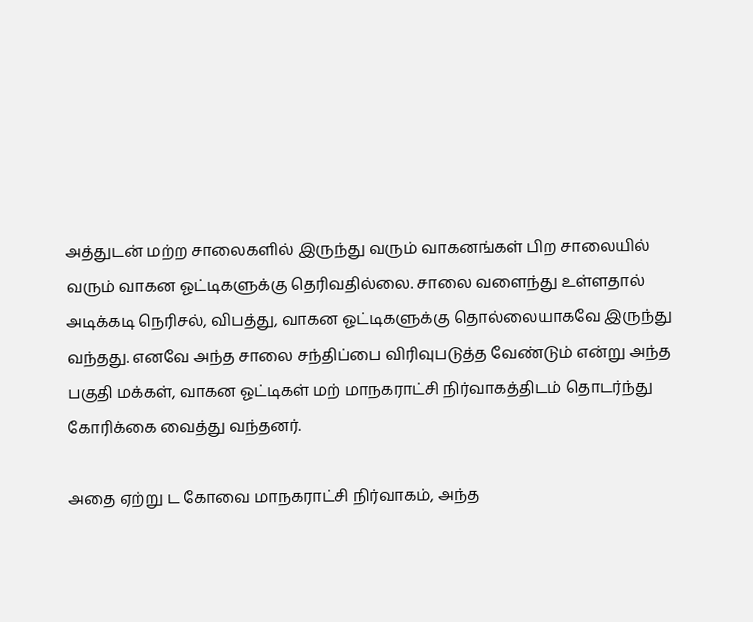அத்துடன் மற்ற சாலைகளில் இருந்து வரும் வாகனங்கள் பிற சாலையில் வரும் வாகன ஓட்டிகளுக்கு தெரிவதில்லை. சாலை வளைந்து உள்ளதால் அடிக்கடி நெரிசல், விபத்து, வாகன ஓட்டிகளுக்கு தொல்லையாகவே இருந்து வந்தது. எனவே அந்த சாலை சந்திப்பை விரிவுபடுத்த வேண்டும் என்று அந்த பகுதி மக்கள், வாகன ஓட்டிகள் மற் மாநகராட்சி நிர்வாகத்திடம் தொடர்ந்து கோரிக்கை வைத்து வந்தனர்.

அதை ஏற்று ட கோவை மாநகராட்சி நிர்வாகம், அந்த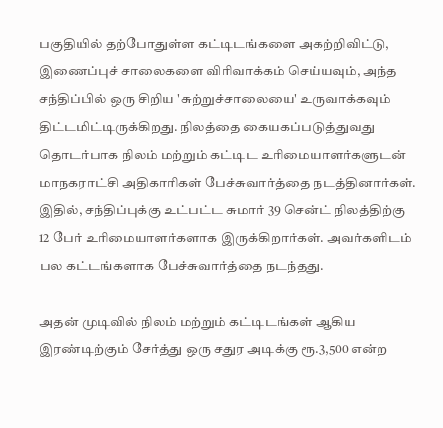பகுதியில் தற்போதுள்ள கட்டிடங்களை அகற்றிவிட்டு, இணைப்புச் சாலைகளை விரிவாக்கம் செய்யவும், அந்த சந்திப்பில் ஒரு சிறிய 'சுற்றுச்சாலையை' உருவாக்கவும் திட்டமிட்டிருக்கிறது. நிலத்தை கையகப்படுத்துவது தொடர்பாக நிலம் மற்றும் கட்டிட உரிமையாளர்களுடன் மாநகராட்சி அதிகாரிகள் பேச்சுவார்த்தை நடத்தினார்கள். இதில், சந்திப்புக்கு உட்பட்ட சுமார் 39 சென்ட் நிலத்திற்கு 12 பேர் உரிமையாளர்களாக இருக்கிறார்கள். அவர்களிடம் பல கட்டங்களாக பேச்சுவார்த்தை நடந்தது.

அதன் முடிவில் நிலம் மற்றும் கட்டிடங்கள் ஆகிய இரண்டிற்கும் சேர்த்து ஒரு சதுர அடிக்கு ரூ.3,500 என்ற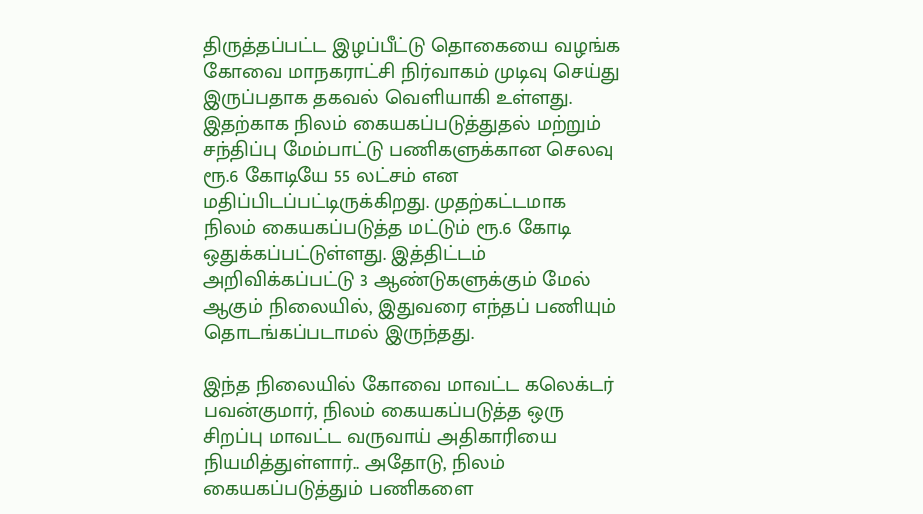திருத்தப்பட்ட இழப்பீட்டு தொகையை வழங்க கோவை மாநகராட்சி நிர்வாகம் முடிவு செய்து இருப்பதாக தகவல் வெளியாகி உள்ளது. இதற்காக நிலம் கையகப்படுத்துதல் மற்றும் சந்திப்பு மேம்பாட்டு பணிகளுக்கான செலவு ரூ.6 கோடியே 55 லட்சம் என மதிப்பிடப்பட்டிருக்கிறது. முதற்கட்டமாக நிலம் கையகப்படுத்த மட்டும் ரூ.6 கோடி ஒதுக்கப்பட்டுள்ளது. இத்திட்டம் அறிவிக்கப்பட்டு 3 ஆண்டுகளுக்கும் மேல் ஆகும் நிலையில், இதுவரை எந்தப் பணியும் தொடங்கப்படாமல் இருந்தது.

இந்த நிலையில் கோவை மாவட்ட கலெக்டர் பவன்குமார், நிலம் கையகப்படுத்த ஒரு சிறப்பு மாவட்ட வருவாய் அதிகாரியை நியமித்துள்ளார்.. அதோடு, நிலம் கையகப்படுத்தும் பணிகளை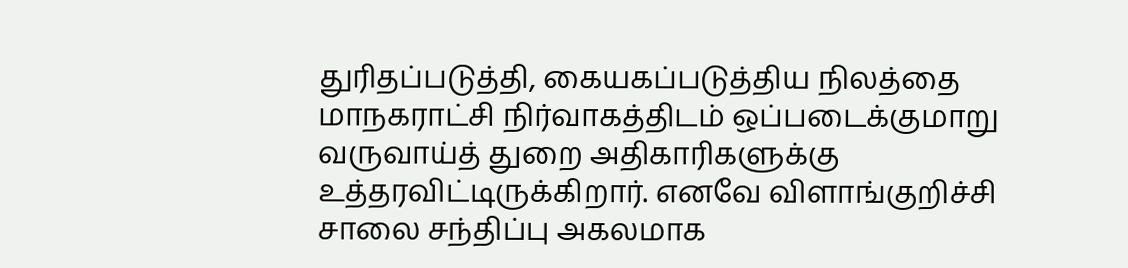துரிதப்படுத்தி, கையகப்படுத்திய நிலத்தை மாநகராட்சி நிர்வாகத்திடம் ஒப்படைக்குமாறு வருவாய்த் துறை அதிகாரிகளுக்கு உத்தரவிட்டிருக்கிறார். எனவே விளாங்குறிச்சி சாலை சந்திப்பு அகலமாக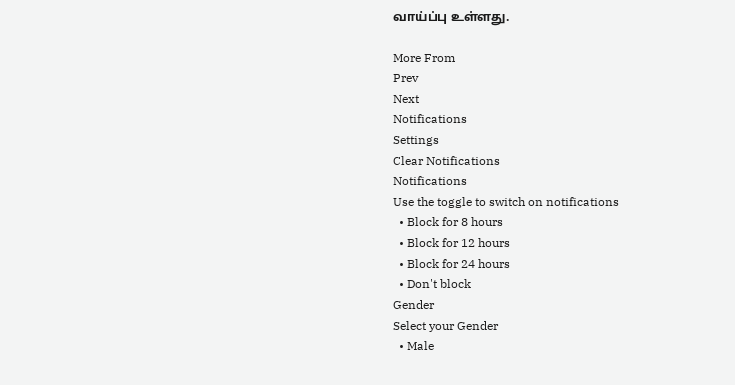வாய்ப்பு உள்ளது.

More From
Prev
Next
Notifications
Settings
Clear Notifications
Notifications
Use the toggle to switch on notifications
  • Block for 8 hours
  • Block for 12 hours
  • Block for 24 hours
  • Don't block
Gender
Select your Gender
  • Male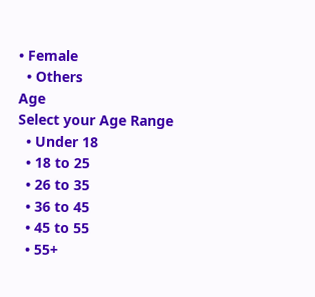• Female
  • Others
Age
Select your Age Range
  • Under 18
  • 18 to 25
  • 26 to 35
  • 36 to 45
  • 45 to 55
  • 55+